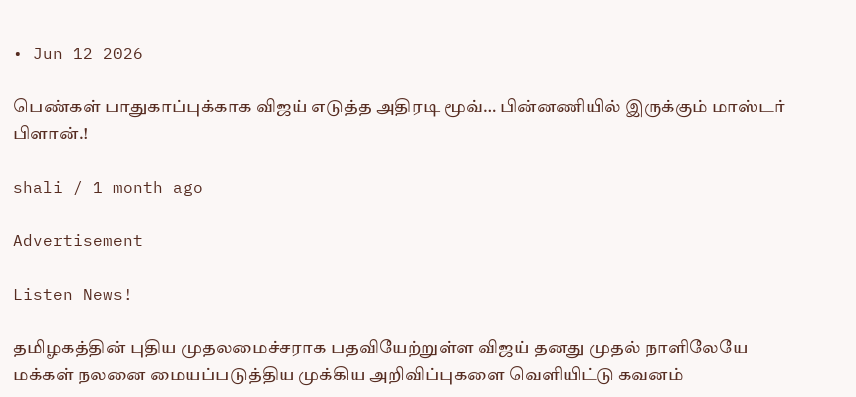• Jun 12 2026

பெண்கள் பாதுகாப்புக்காக விஜய் எடுத்த அதிரடி மூவ்… பின்னணியில் இருக்கும் மாஸ்டர் பிளான்.!

shali / 1 month ago

Advertisement

Listen News!

தமிழகத்தின் புதிய முதலமைச்சராக பதவியேற்றுள்ள விஜய் தனது முதல் நாளிலேயே மக்கள் நலனை மையப்படுத்திய முக்கிய அறிவிப்புகளை வெளியிட்டு கவனம்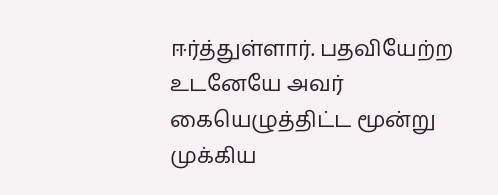ஈர்த்துள்ளார். பதவியேற்ற உடனேயே அவர் கையெழுத்திட்ட மூன்று முக்கிய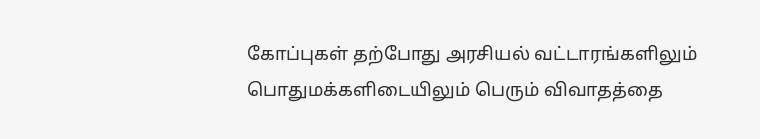கோப்புகள் தற்போது அரசியல் வட்டாரங்களிலும் பொதுமக்களிடையிலும் பெரும் விவாதத்தை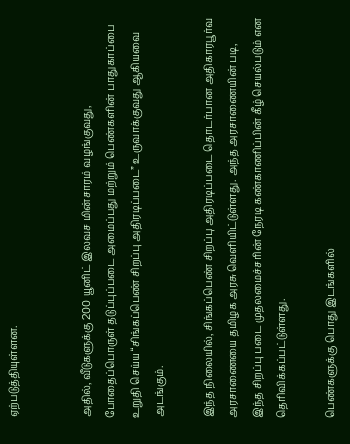ஏற்படுத்தியுள்ளன.


அதில், வீடுகளுக்கு 200 யூனிட் இலவச மின்சாரம் வழங்குவது, போதைப்பொருள் தடுப்புப்படை அமைப்பது மற்றும் பெண்களின் பாதுகாப்பை உறுதி செய்ய “சிங்கப்பெண் சிறப்பு அதிரடிப்படை” உருவாக்குவது ஆகியவை அடங்கும்.

இந்த நிலையில், சிங்கப்பெண் சிறப்பு அதிரடிப்படை தொடர்பான அதிகாரபூர்வ அரசாணையை தமிழக அரசு வெளியிட்டுள்ளது. அந்த அரசாணையின் படி, இந்த சிறப்பு படை முதலமைச்சரின் நேரடி கண்காணிப்பின் கீழ் செயல்படும் என தெரிவிக்கப்பட்டுள்ளது.

பெண்களுக்கு பொது இடங்களில்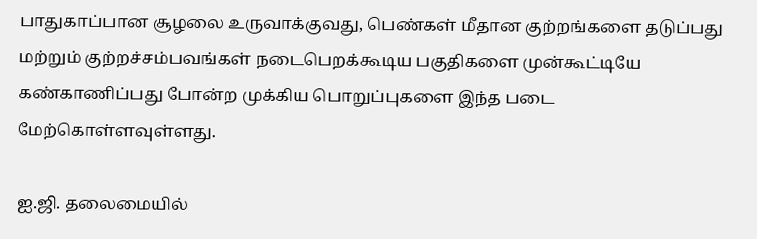பாதுகாப்பான சூழலை உருவாக்குவது, பெண்கள் மீதான குற்றங்களை தடுப்பது மற்றும் குற்றச்சம்பவங்கள் நடைபெறக்கூடிய பகுதிகளை முன்கூட்டியே கண்காணிப்பது போன்ற முக்கிய பொறுப்புகளை இந்த படை மேற்கொள்ளவுள்ளது.

ஐ.ஜி. தலைமையில்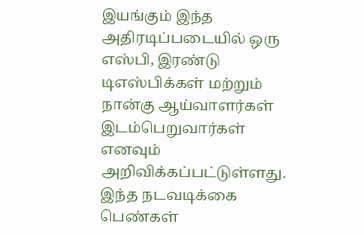இயங்கும் இந்த அதிரடிப்படையில் ஒரு எஸ்பி, இரண்டு டிஎஸ்பிக்கள் மற்றும் நான்கு ஆய்வாளர்கள் இடம்பெறுவார்கள் எனவும் அறிவிக்கப்பட்டுள்ளது. இந்த நடவடிக்கை பெண்கள்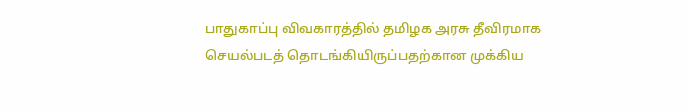பாதுகாப்பு விவகாரத்தில் தமிழக அரசு தீவிரமாக செயல்படத் தொடங்கியிருப்பதற்கான முக்கிய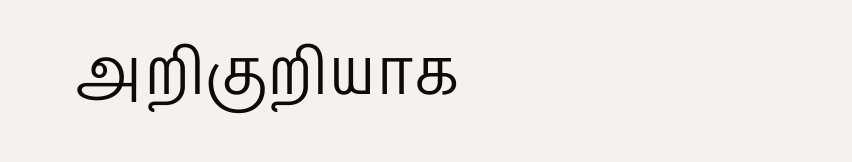அறிகுறியாக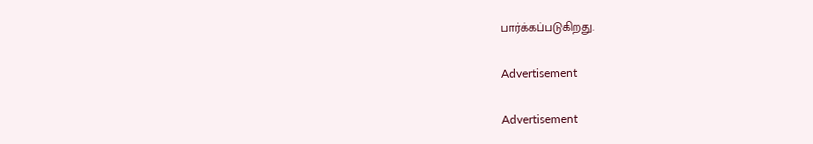பார்க்கப்படுகிறது.

Advertisement

Advertisement